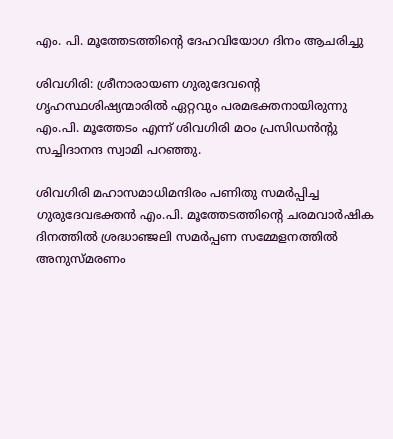എം. പി. മൂത്തേടത്തിന്‍റെ ദേഹവിയോഗ ദിനം ആചരിച്ചു

ശിവഗിരി: ശ്രീനാരായണ ഗുരുദേവന്‍റെ  ഗൃഹസ്ഥശിഷ്യന്മാരില്‍ ഏറ്റവും പരമഭക്തനായിരുന്നു എം.പി. മൂത്തേടം എന്ന് ശിവഗിരി മഠം പ്രസിഡന്‍ന്റു സച്ചിദാനന്ദ സ്വാമി പറഞ്ഞു.

ശിവഗിരി മഹാസമാധിമന്ദിരം പണിതു സമര്‍പ്പിച്ച ഗുരുദേവഭക്തന്‍ എം.പി. മൂത്തേടത്തിന്‍റെ ചരമവാര്‍ഷിക ദിനത്തില്‍ ശ്രദ്ധാഞ്ജലി സമര്‍പ്പണ സമ്മേളനത്തില്‍ അനുസ്മരണം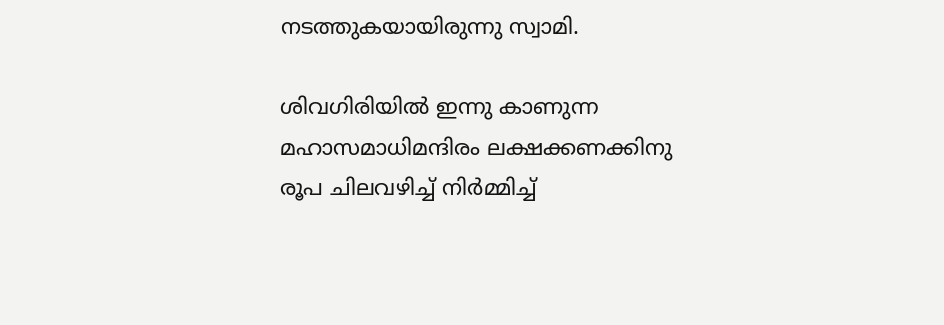നടത്തുകയായിരുന്നു സ്വാമി.

ശിവഗിരിയില്‍ ഇന്നു കാണുന്ന മഹാസമാധിമന്ദിരം ലക്ഷക്കണക്കിനു രൂപ ചിലവഴിച്ച് നിര്‍മ്മിച്ച്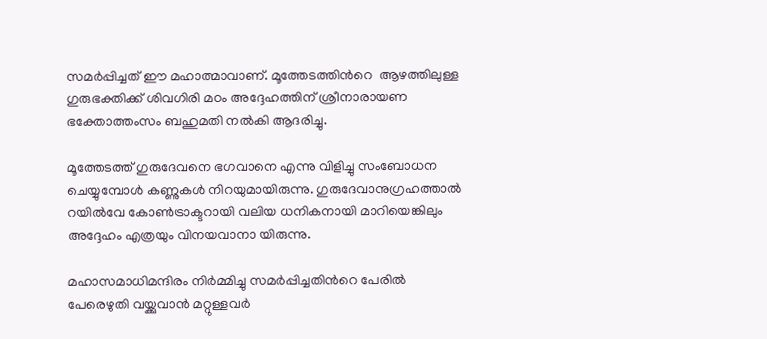സമര്‍പ്പിച്ചത് ഈ മഹാത്മാവാണ്. മൂത്തേടത്തിന്‍റെ  ആഴത്തിലുള്ള ഗുരുഭക്തിക്ക് ശിവഗിരി മഠം അദ്ദേഹത്തിന് ശ്രീനാരായണ ഭക്തോത്തംസം ബഹുമതി നല്‍കി ആദരിച്ചു.

മൂത്തേടത്ത് ഗുരുദേവനെ ഭഗവാനെ എന്നു വിളിച്ചു സംബോധന ചെയ്യുമ്പോള്‍ കണ്ണുകള്‍ നിറയുമായിരുന്നു. ഗുരുദേവാനുഗ്രഹത്താല്‍ റയില്‍വേ കോണ്‍ട്രാക്ടറായി വലിയ ധനികനായി മാറിയെങ്കിലും അദ്ദേഹം എത്രയും വിനയവാനാ യിരുന്നു.

മഹാസമാധിമന്ദിരം നിര്‍മ്മിച്ചു സമര്‍പ്പിച്ചതിന്‍റെ പേരില്‍ പേരെഴുതി വയ്ക്കുവാന്‍ മറ്റുള്ളവര്‍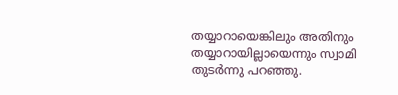തയ്യാറായെങ്കിലും അതിനും തയ്യാറായില്ലായെന്നും സ്വാമി തുടര്‍ന്നു പറഞ്ഞു.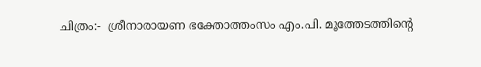ചിത്രം:-  ശ്രീനാരായണ ഭക്തോത്തംസം എം.പി. മൂത്തേടത്തിന്‍റെ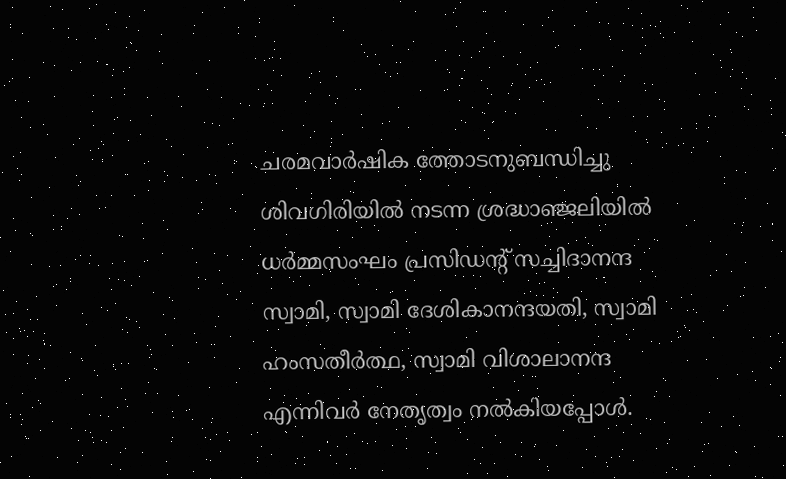ചരമവാര്‍ഷിക ത്തോടനുബന്ധിച്ചു ശിവഗിരിയില്‍ നടന്ന ശ്രദ്ധാഞ്ജലിയില്‍ ധര്‍മ്മസംഘം പ്രസിഡന്‍റ് സച്ചിദാനന്ദ സ്വാമി, സ്വാമി ദേശികാനന്ദയതി, സ്വാമി ഹംസതീര്‍ത്ഥ, സ്വാമി വിശാലാനന്ദ എന്നിവര്‍ നേതൃത്വം നല്‍കിയപ്പോള്‍.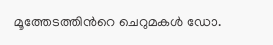മൂത്തേടത്തിന്‍റെ ചെറുമകള്‍ ഡോ.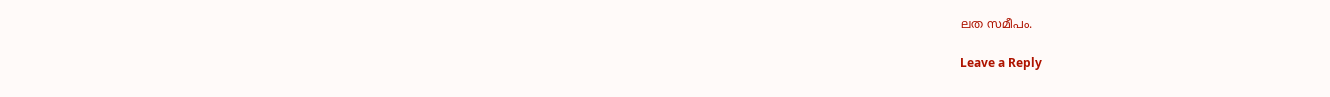ലത സമീപം.

Leave a Reply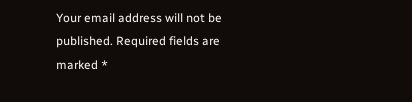Your email address will not be published. Required fields are marked *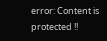error: Content is protected !!